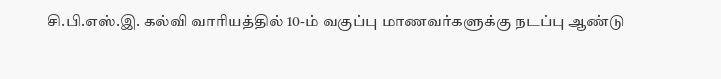சி.பி.எஸ்.இ. கல்வி வாரியத்தில் 10-ம் வகுப்பு மாணவர்களுக்கு நடப்பு ஆண்டு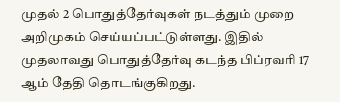முதல் 2 பொதுத்தேர்வுகள் நடத்தும் முறை அறிமுகம் செய்யப்பட்டுள்ளது. இதில் முதலாவது பொதுத்தேர்வு கடந்த பிப்ரவரி 17 ஆம் தேதி தொடங்குகிறது.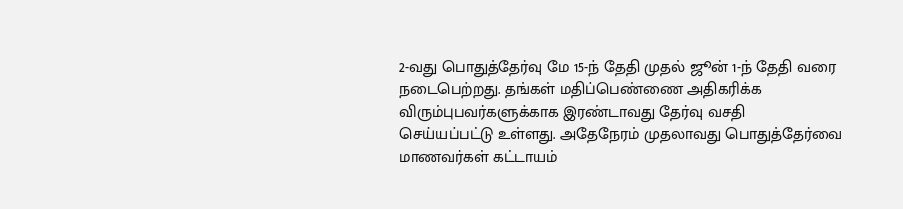2-வது பொதுத்தேர்வு மே 15-ந் தேதி முதல் ஜூன் 1-ந் தேதி வரை நடைபெற்றது. தங்கள் மதிப்பெண்ணை அதிகரிக்க விரும்புபவர்களுக்காக இரண்டாவது தேர்வு வசதி செய்யப்பட்டு உள்ளது. அதேநேரம் முதலாவது பொதுத்தேர்வை மாணவர்கள் கட்டாயம்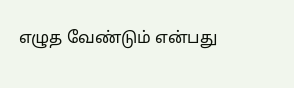எழுத வேண்டும் என்பது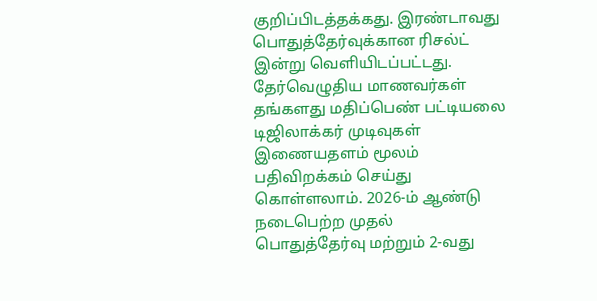குறிப்பிடத்தக்கது. இரண்டாவது பொதுத்தேர்வுக்கான ரிசல்ட் இன்று வெளியிடப்பட்டது. தேர்வெழுதிய மாணவர்கள் தங்களது மதிப்பெண் பட்டியலை டிஜிலாக்கர் முடிவுகள் இணையதளம் மூலம் பதிவிறக்கம் செய்து கொள்ளலாம். 2026-ம் ஆண்டு நடைபெற்ற முதல் பொதுத்தேர்வு மற்றும் 2-வது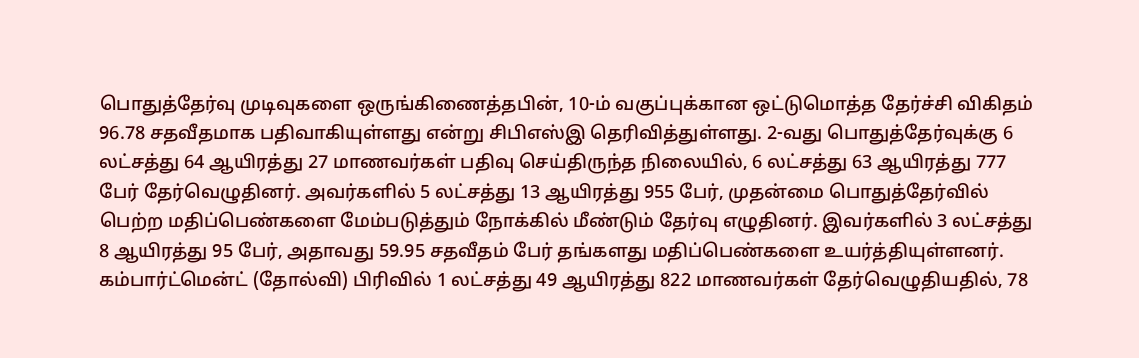பொதுத்தேர்வு முடிவுகளை ஒருங்கிணைத்தபின், 10-ம் வகுப்புக்கான ஒட்டுமொத்த தேர்ச்சி விகிதம் 96.78 சதவீதமாக பதிவாகியுள்ளது என்று சிபிஎஸ்இ தெரிவித்துள்ளது. 2-வது பொதுத்தேர்வுக்கு 6 லட்சத்து 64 ஆயிரத்து 27 மாணவர்கள் பதிவு செய்திருந்த நிலையில், 6 லட்சத்து 63 ஆயிரத்து 777 பேர் தேர்வெழுதினர். அவர்களில் 5 லட்சத்து 13 ஆயிரத்து 955 பேர், முதன்மை பொதுத்தேர்வில் பெற்ற மதிப்பெண்களை மேம்படுத்தும் நோக்கில் மீண்டும் தேர்வு எழுதினர். இவர்களில் 3 லட்சத்து 8 ஆயிரத்து 95 பேர், அதாவது 59.95 சதவீதம் பேர் தங்களது மதிப்பெண்களை உயர்த்தியுள்ளனர். கம்பார்ட்மென்ட் (தோல்வி) பிரிவில் 1 லட்சத்து 49 ஆயிரத்து 822 மாணவர்கள் தேர்வெழுதியதில், 78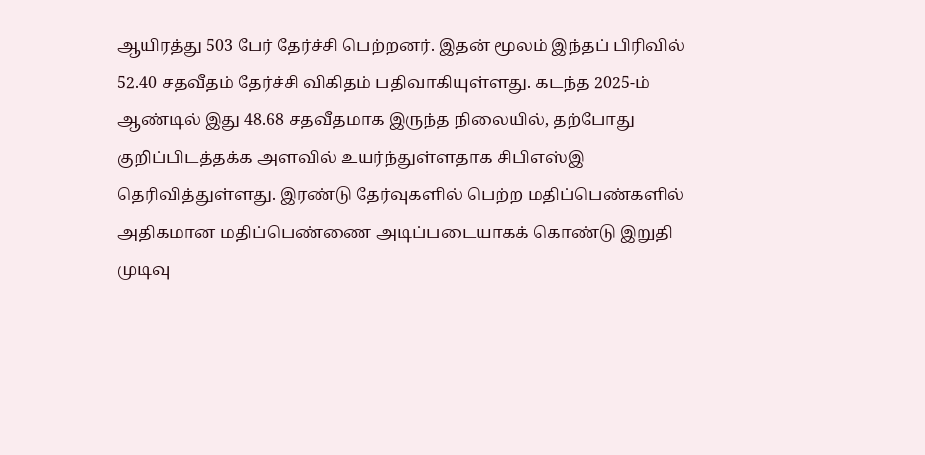ஆயிரத்து 503 பேர் தேர்ச்சி பெற்றனர். இதன் மூலம் இந்தப் பிரிவில் 52.40 சதவீதம் தேர்ச்சி விகிதம் பதிவாகியுள்ளது. கடந்த 2025-ம் ஆண்டில் இது 48.68 சதவீதமாக இருந்த நிலையில், தற்போது குறிப்பிடத்தக்க அளவில் உயர்ந்துள்ளதாக சிபிஎஸ்இ தெரிவித்துள்ளது. இரண்டு தேர்வுகளில் பெற்ற மதிப்பெண்களில் அதிகமான மதிப்பெண்ணை அடிப்படையாகக் கொண்டு இறுதி முடிவு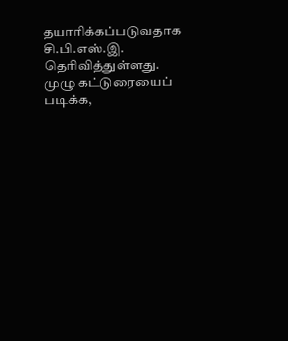தயாரிக்கப்படுவதாக சி.பி.எஸ்.இ. தெரிவித்துள்ளது. முழு கட்டுரையைப் படிக்க,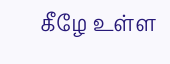கீழே உள்ள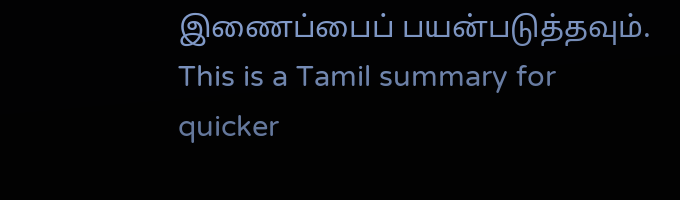இணைப்பைப் பயன்படுத்தவும்.
This is a Tamil summary for quicker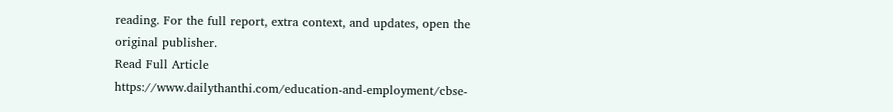reading. For the full report, extra context, and updates, open the original publisher.
Read Full Article
https://www.dailythanthi.com/education-and-employment/cbse-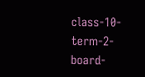class-10-term-2-board-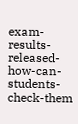exam-results-released-how-can-students-check-them